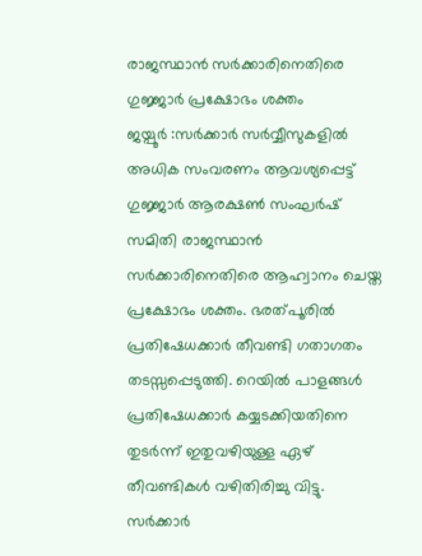രാജസ്ഥാൻ സർക്കാരിനെതിരെ ഗുജ്ജാർ പ്രക്ഷോഭം ശക്തം
ജയ്പൂർ :സർക്കാർ സർവ്വീസുകളിൽ അധിക സംവരണം ആവശ്യപ്പെട്ട് ഗുജ്ജാർ ആരക്ഷൺ സംഘർഷ് സമിതി രാജസ്ഥാൻ സർക്കാരിനെതിരെ ആഹ്വാനം ചെയ്ത പ്രക്ഷോഭം ശക്തം. ഭരത്പൂരിൽ പ്രതിഷേധക്കാർ തീവണ്ടി ഗതാഗതം തടസ്സപ്പെടുത്തി. റെയിൽ പാളങ്ങൾ പ്രതിഷേധക്കാർ കയ്യടക്കിയതിനെ തുടർന്ന് ഇതുവഴിയുള്ള ഏഴ് തീവണ്ടികൾ വഴിതിരിച്ചു വിട്ടു.
സർക്കാർ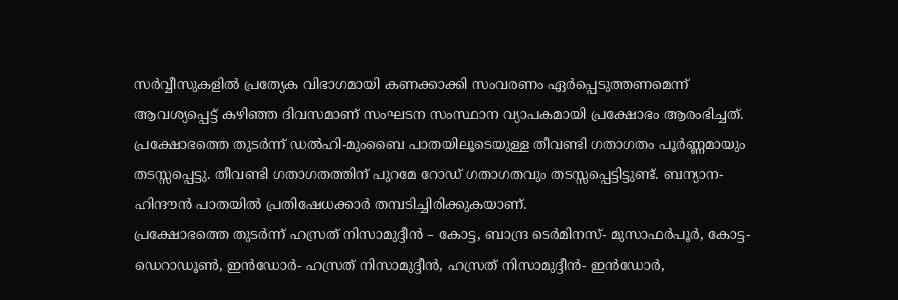സർവ്വീസുകളിൽ പ്രത്യേക വിഭാഗമായി കണക്കാക്കി സംവരണം ഏർപ്പെടുത്തണമെന്ന് ആവശ്യപ്പെട്ട് കഴിഞ്ഞ ദിവസമാണ് സംഘടന സംസ്ഥാന വ്യാപകമായി പ്രക്ഷോഭം ആരംഭിച്ചത്. പ്രക്ഷോഭത്തെ തുടർന്ന് ഡൽഹി-മുംബൈ പാതയിലൂടെയുള്ള തീവണ്ടി ഗതാഗതം പൂർണ്ണമായും തടസ്സപ്പെട്ടു. തീവണ്ടി ഗതാഗതത്തിന് പുറമേ റോഡ് ഗതാഗതവും തടസ്സപ്പെട്ടിട്ടുണ്ട്. ബന്യാന- ഹിന്ദൗൻ പാതയിൽ പ്രതിഷേധക്കാർ തമ്പടിച്ചിരിക്കുകയാണ്.
പ്രക്ഷോഭത്തെ തുടർന്ന് ഹസ്രത് നിസാമുദ്ദീൻ – കോട്ട, ബാന്ദ്ര ടെർമിനസ്- മുസാഫർപൂർ, കോട്ട- ഡെറാഡൂൺ, ഇൻഡോർ- ഹസ്രത് നിസാമുദ്ദീൻ, ഹസ്രത് നിസാമുദ്ദീൻ- ഇൻഡോർ,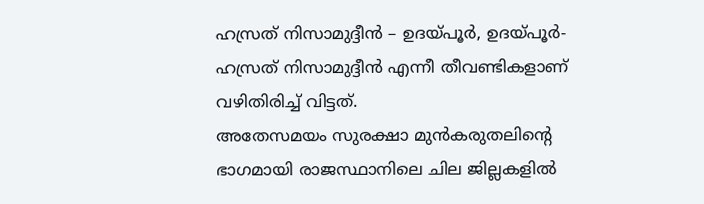ഹസ്രത് നിസാമുദ്ദീൻ – ഉദയ്പൂർ, ഉദയ്പൂർ- ഹസ്രത് നിസാമുദ്ദീൻ എന്നീ തീവണ്ടികളാണ് വഴിതിരിച്ച് വിട്ടത്.
അതേസമയം സുരക്ഷാ മുൻകരുതലിന്റെ ഭാഗമായി രാജസ്ഥാനിലെ ചില ജില്ലകളിൽ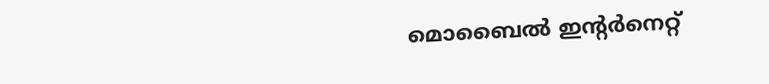മൊബൈൽ ഇന്റർനെറ്റ്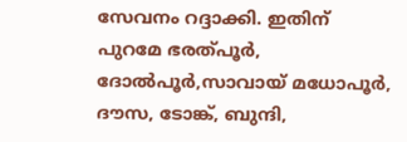സേവനം റദ്ദാക്കി. ഇതിന് പുറമേ ഭരത്പൂർ, ദോൽപൂർ,സാവായ് മധോപൂർ, ദൗസ, ടോങ്ക്, ബുന്ദി,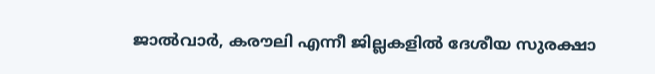ജാൽവാർ, കരൗലി എന്നീ ജില്ലകളിൽ ദേശീയ സുരക്ഷാ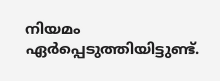നിയമം ഏർപ്പെടുത്തിയിട്ടുണ്ട്.